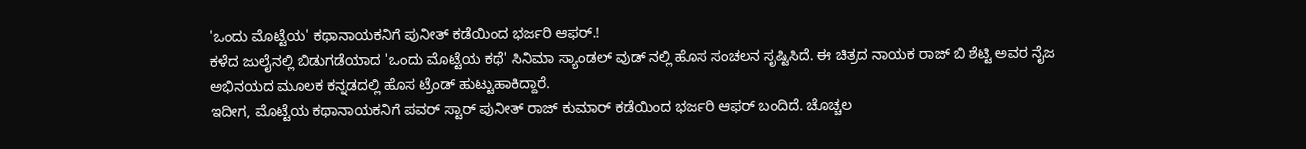'ಒಂದು ಮೊಟ್ಟೆಯ' ಕಥಾನಾಯಕನಿಗೆ ಪುನೀತ್ ಕಡೆಯಿಂದ ಭರ್ಜರಿ ಆಫರ್.!
ಕಳೆದ ಜುಲೈನಲ್ಲಿ ಬಿಡುಗಡೆಯಾದ 'ಒಂದು ಮೊಟ್ಟೆಯ ಕಥೆ' ಸಿನಿಮಾ ಸ್ಯಾಂಡಲ್ ವುಡ್ ನಲ್ಲಿ ಹೊಸ ಸಂಚಲನ ಸೃಷ್ಟಿಸಿದೆ. ಈ ಚಿತ್ರದ ನಾಯಕ ರಾಜ್ ಬಿ ಶೆಟ್ಟಿ ಅವರ ನೈಜ ಅಭಿನಯದ ಮೂಲಕ ಕನ್ನಡದಲ್ಲಿ ಹೊಸ ಟ್ರೆಂಡ್ ಹುಟ್ಟುಹಾಕಿದ್ದಾರೆ.
ಇದೀಗ, ಮೊಟ್ಟೆಯ ಕಥಾನಾಯಕನಿಗೆ ಪವರ್ ಸ್ಟಾರ್ ಪುನೀತ್ ರಾಜ್ ಕುಮಾರ್ ಕಡೆಯಿಂದ ಭರ್ಜರಿ ಆಫರ್ ಬಂದಿದೆ. ಚೊಚ್ಚಲ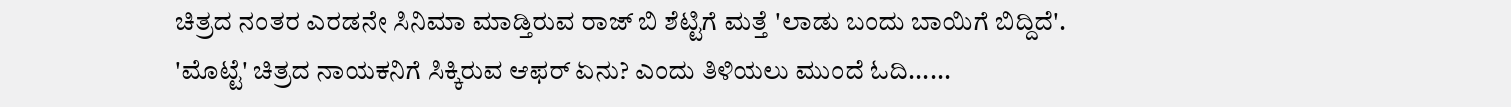ಚಿತ್ರದ ನಂತರ ಎರಡನೇ ಸಿನಿಮಾ ಮಾಡ್ತಿರುವ ರಾಜ್ ಬಿ ಶೆಟ್ಟಿಗೆ ಮತ್ತೆ 'ಲಾಡು ಬಂದು ಬಾಯಿಗೆ ಬಿದ್ದಿದೆ'.
'ಮೊಟ್ಟೆ' ಚಿತ್ರದ ನಾಯಕನಿಗೆ ಸಿಕ್ಕಿರುವ ಆಫರ್ ಏನು? ಎಂದು ತಿಳಿಯಲು ಮುಂದೆ ಓದಿ......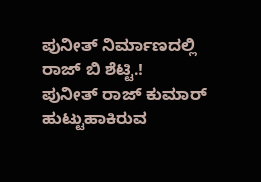ಪುನೀತ್ ನಿರ್ಮಾಣದಲ್ಲಿ ರಾಜ್ ಬಿ ಶೆಟ್ಟಿ.!
ಪುನೀತ್ ರಾಜ್ ಕುಮಾರ್ ಹುಟ್ಟುಹಾಕಿರುವ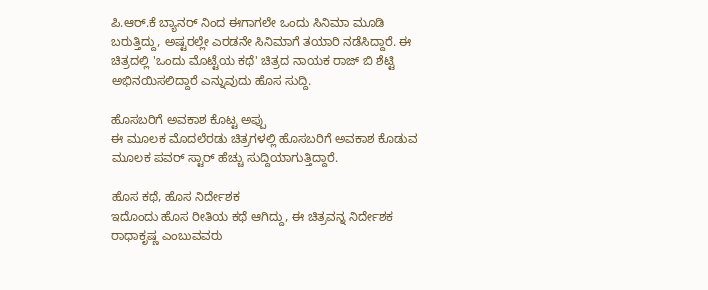ಪಿ.ಆರ್.ಕೆ ಬ್ಯಾನರ್ ನಿಂದ ಈಗಾಗಲೇ ಒಂದು ಸಿನಿಮಾ ಮೂಡಿ ಬರುತ್ತಿದ್ದು, ಅಷ್ಟರಲ್ಲೇ ಎರಡನೇ ಸಿನಿಮಾಗೆ ತಯಾರಿ ನಡೆಸಿದ್ದಾರೆ. ಈ ಚಿತ್ರದಲ್ಲಿ 'ಒಂದು ಮೊಟ್ಟೆಯ ಕಥೆ' ಚಿತ್ರದ ನಾಯಕ ರಾಜ್ ಬಿ ಶೆಟ್ಟಿ ಅಭಿನಯಿಸಲಿದ್ದಾರೆ ಎನ್ನುವುದು ಹೊಸ ಸುದ್ದಿ.

ಹೊಸಬರಿಗೆ ಅವಕಾಶ ಕೊಟ್ಟ ಅಪ್ಪು
ಈ ಮೂಲಕ ಮೊದಲೆರಡು ಚಿತ್ರಗಳಲ್ಲಿ ಹೊಸಬರಿಗೆ ಅವಕಾಶ ಕೊಡುವ ಮೂಲಕ ಪವರ್ ಸ್ಟಾರ್ ಹೆಚ್ಚು ಸುದ್ದಿಯಾಗುತ್ತಿದ್ದಾರೆ.

ಹೊಸ ಕಥೆ, ಹೊಸ ನಿರ್ದೇಶಕ
ಇದೊಂದು ಹೊಸ ರೀತಿಯ ಕಥೆ ಆಗಿದ್ದು, ಈ ಚಿತ್ರವನ್ನ ನಿರ್ದೇಶಕ ರಾಧಾಕೃಷ್ಣ ಎಂಬುವವರು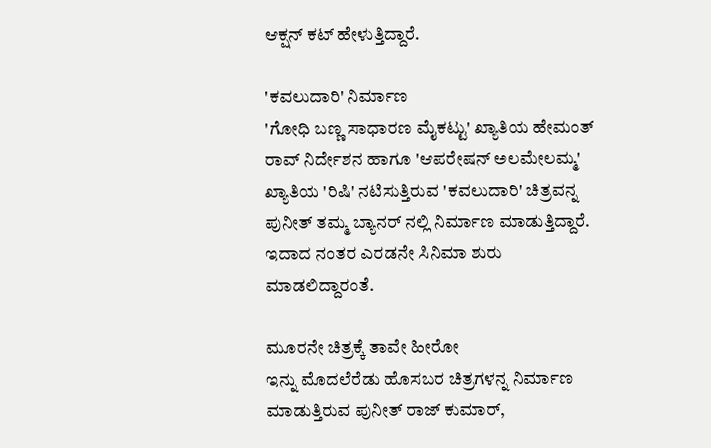ಆಕ್ಷನ್ ಕಟ್ ಹೇಳುತ್ತಿದ್ದಾರೆ.

'ಕವಲುದಾರಿ' ನಿರ್ಮಾಣ
'ಗೋಧಿ ಬಣ್ಣ ಸಾಧಾರಣ ಮೈಕಟ್ಟು' ಖ್ಯಾತಿಯ ಹೇಮಂತ್ ರಾವ್ ನಿರ್ದೇಶನ ಹಾಗೂ 'ಆಪರೇಷನ್ ಅಲಮೇಲಮ್ಮ' ಖ್ಯಾತಿಯ 'ರಿಷಿ' ನಟಿಸುತ್ತಿರುವ 'ಕವಲುದಾರಿ' ಚಿತ್ರವನ್ನ ಪುನೀತ್ ತಮ್ಮ ಬ್ಯಾನರ್ ನಲ್ಲಿ ನಿರ್ಮಾಣ ಮಾಡುತ್ತಿದ್ದಾರೆ. ಇದಾದ ನಂತರ ಎರಡನೇ ಸಿನಿಮಾ ಶುರು ಮಾಡಲಿದ್ದಾರಂತೆ.

ಮೂರನೇ ಚಿತ್ರಕ್ಕೆ ತಾವೇ ಹೀರೋ
ಇನ್ನು ಮೊದಲೆರೆಡು ಹೊಸಬರ ಚಿತ್ರಗಳನ್ನ ನಿರ್ಮಾಣ ಮಾಡುತ್ತಿರುವ ಪುನೀತ್ ರಾಜ್ ಕುಮಾರ್,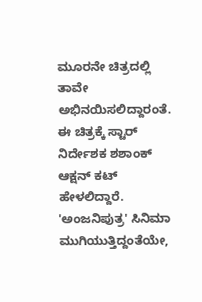ಮೂರನೇ ಚಿತ್ರದಲ್ಲಿ ತಾವೇ ಅಭಿನಯಿಸಲಿದ್ದಾರಂತೆ. ಈ ಚಿತ್ರಕ್ಕೆ ಸ್ಟಾರ್ ನಿರ್ದೇಶಕ ಶಶಾಂಕ್ ಆಕ್ಷನ್ ಕಟ್ ಹೇಳಲಿದ್ದಾರೆ. 'ಅಂಜನಿಪುತ್ರ' ಸಿನಿಮಾ ಮುಗಿಯುತ್ತಿದ್ದಂತೆಯೇ,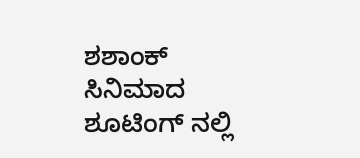ಶಶಾಂಕ್ ಸಿನಿಮಾದ ಶೂಟಿಂಗ್ ನಲ್ಲಿ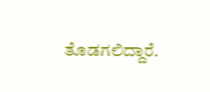ತೊಡಗಲಿದ್ದಾರೆ.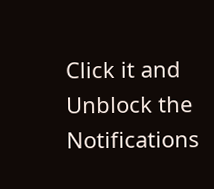Click it and Unblock the Notifications